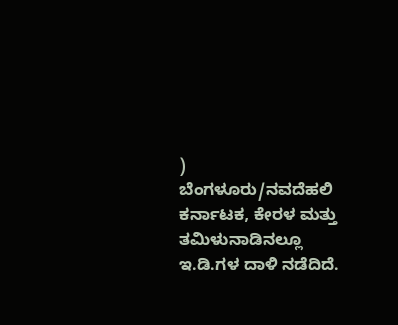)
ಬೆಂಗಳೂರು/ನವದೆಹಲಿ
ಕರ್ನಾಟಕ, ಕೇರಳ ಮತ್ತು ತಮಿಳುನಾಡಿನಲ್ಲೂ ಇ.ಡಿ.ಗಳ ದಾಳಿ ನಡೆದಿದೆ.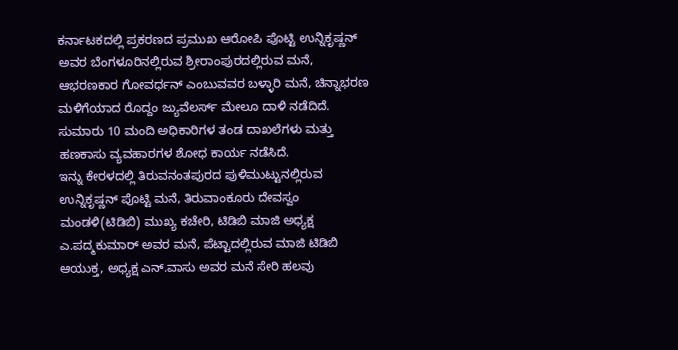ಕರ್ನಾಟಕದಲ್ಲಿ ಪ್ರಕರಣದ ಪ್ರಮುಖ ಆರೋಪಿ ಪೊಟ್ಟಿ ಉನ್ನಿಕೃಷ್ಣನ್ ಅವರ ಬೆಂಗಳೂರಿನಲ್ಲಿರುವ ಶ್ರೀರಾಂಪುರದಲ್ಲಿರುವ ಮನೆ, ಆಭರಣಕಾರ ಗೋವರ್ಧನ್ ಎಂಬುವವರ ಬಳ್ಳಾರಿ ಮನೆ, ಚಿನ್ನಾಭರಣ ಮಳಿಗೆಯಾದ ರೊದ್ದಂ ಜ್ಯುವೆಲರ್ಸ್ ಮೇಲೂ ದಾಳಿ ನಡೆದಿದೆ. ಸುಮಾರು 10 ಮಂದಿ ಅಧಿಕಾರಿಗಳ ತಂಡ ದಾಖಲೆಗಳು ಮತ್ತು ಹಣಕಾಸು ವ್ಯವಹಾರಗಳ ಶೋಧ ಕಾರ್ಯ ನಡೆಸಿದೆ.
ಇನ್ನು ಕೇರಳದಲ್ಲಿ ತಿರುವನಂತಪುರದ ಪುಳಿಮುಟ್ಟುನಲ್ಲಿರುವ ಉನ್ನಿಕೃಷ್ಣನ್ ಪೊಟ್ಟಿ ಮನೆ, ತಿರುವಾಂಕೂರು ದೇವಸ್ವಂ ಮಂಡಳಿ(ಟಿಡಿಬಿ) ಮುಖ್ಯ ಕಚೇರಿ, ಟಿಡಿಬಿ ಮಾಜಿ ಅಧ್ಯಕ್ಷ ಎ.ಪದ್ಮಕುಮಾರ್ ಅವರ ಮನೆ, ಪೆಟ್ಟಾದಲ್ಲಿರುವ ಮಾಜಿ ಟಿಡಿಬಿ ಆಯುಕ್ತ, ಅಧ್ಯಕ್ಷ ಎನ್.ವಾಸು ಅವರ ಮನೆ ಸೇರಿ ಹಲವು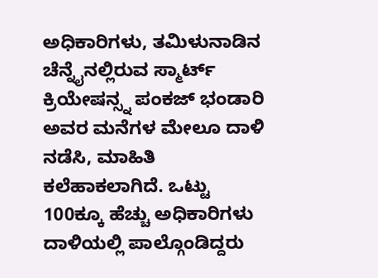ಅಧಿಕಾರಿಗಳು, ತಮಿಳುನಾಡಿನ ಚೆನ್ನೈನಲ್ಲಿರುವ ಸ್ಮಾರ್ಟ್ ಕ್ರಿಯೇಷನ್ಸ್ನ ಪಂಕಜ್ ಭಂಡಾರಿ ಅವರ ಮನೆಗಳ ಮೇಲೂ ದಾಳಿ ನಡೆಸಿ, ಮಾಹಿತಿ ಕಲೆಹಾಕಲಾಗಿದೆ. ಒಟ್ಟು 100ಕ್ಕೂ ಹೆಚ್ಚು ಅಧಿಕಾರಿಗಳು ದಾಳಿಯಲ್ಲಿ ಪಾಲ್ಗೊಂಡಿದ್ದರು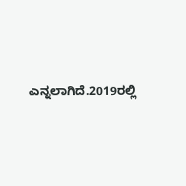ಎನ್ನಲಾಗಿದೆ.2019ರಲ್ಲಿ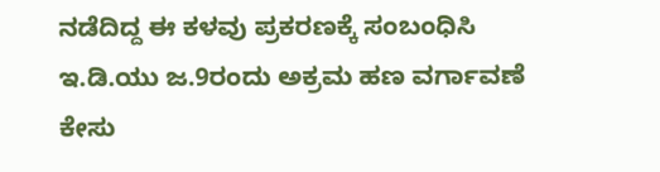ನಡೆದಿದ್ದ ಈ ಕಳವು ಪ್ರಕರಣಕ್ಕೆ ಸಂಬಂಧಿಸಿ ಇ.ಡಿ.ಯು ಜ.9ರಂದು ಅಕ್ರಮ ಹಣ ವರ್ಗಾವಣೆ ಕೇಸು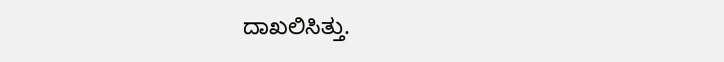ದಾಖಲಿಸಿತ್ತು.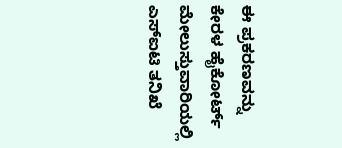ಈ ಪ್ರಕರಣವನ್ನು ಕೇರಳ ಹೈಕೋರ್ಟ್ ಮೇಲುಸ್ತುವಾರಿಯಲ್ಲಿ ಎಸ್ಐಟಿ ತನಿಖೆ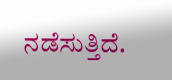ನಡೆಸುತ್ತಿದೆ.